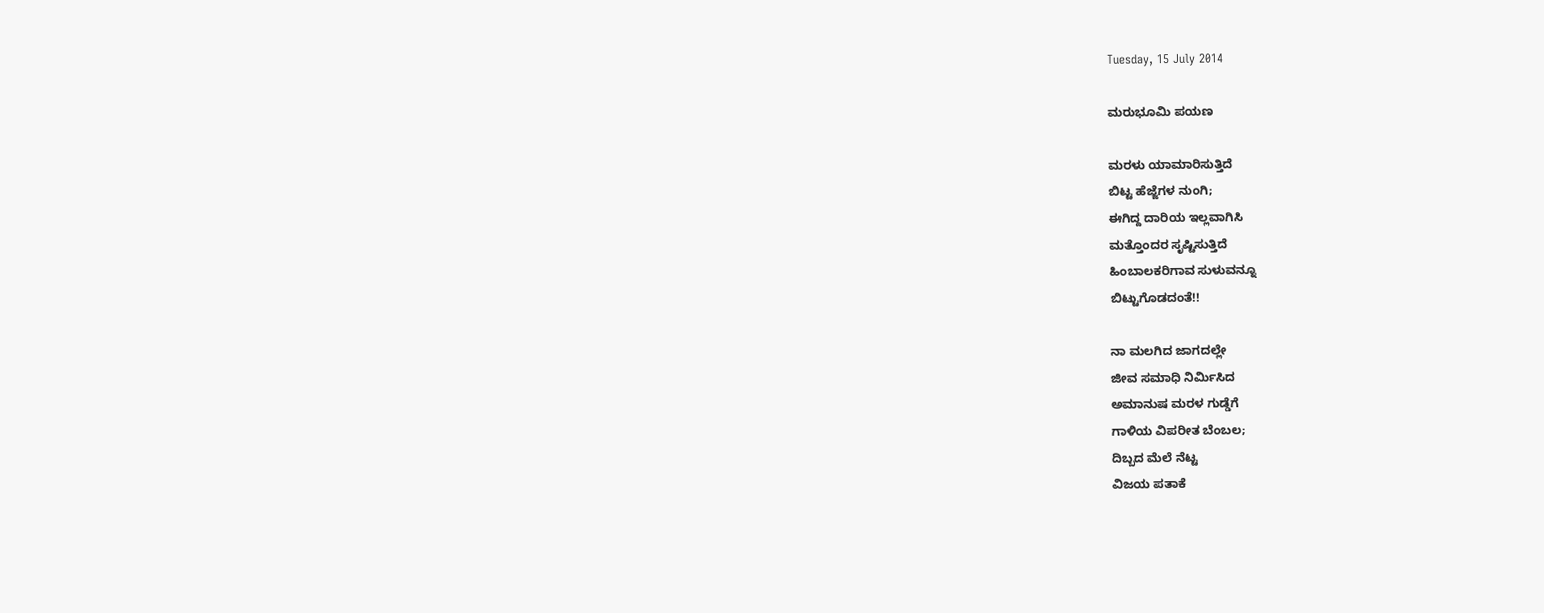Tuesday, 15 July 2014

ಮರುಭೂಮಿ ಪಯಣ

ಮರಳು ಯಾಮಾರಿಸುತ್ತಿದೆ
ಬಿಟ್ಟ ಹೆಜ್ಜೆಗಳ ನುಂಗಿ;
ಈಗಿದ್ದ ದಾರಿಯ ಇಲ್ಲವಾಗಿಸಿ
ಮತ್ತೊಂದರ ಸೃಷ್ಟಿಸುತ್ತಿದೆ
ಹಿಂಬಾಲಕರಿಗಾವ ಸುಳುವನ್ನೂ
ಬಿಟ್ಟುಗೊಡದಂತೆ!!

ನಾ ಮಲಗಿದ ಜಾಗದಲ್ಲೇ
ಜೀವ ಸಮಾಧಿ ನಿರ್ಮಿಸಿದ
ಅಮಾನುಷ ಮರಳ ಗುಡ್ಡೆಗೆ
ಗಾಳಿಯ ವಿಪರೀತ ಬೆಂಬಲ;
ದಿಬ್ಬದ ಮೆಲೆ ನೆಟ್ಟ
ವಿಜಯ ಪತಾಕೆ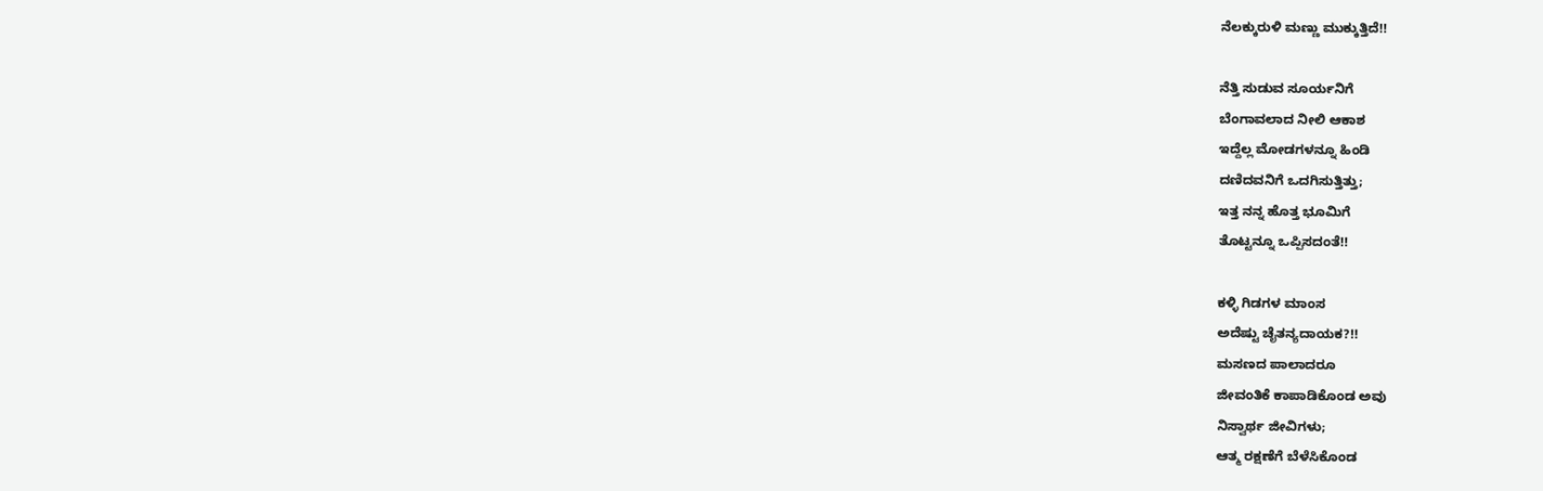ನೆಲಕ್ಕುರುಳಿ ಮಣ್ಣು ಮುಕ್ಕುತ್ತಿದೆ!!

ನೆತ್ತಿ ಸುಡುವ ಸೂರ್ಯನಿಗೆ
ಬೆಂಗಾವಲಾದ ನೀಲಿ ಆಕಾಶ
ಇದ್ದೆಲ್ಲ ಮೋಡಗಳನ್ನೂ ಹಿಂಡಿ
ದಣಿದವನಿಗೆ ಒದಗಿಸುತ್ತಿತ್ತು;
ಇತ್ತ ನನ್ನ ಹೊತ್ತ ಭೂಮಿಗೆ
ತೊಟ್ಟನ್ನೂ ಒಪ್ಪಿಸದಂತೆ!!

ಕಳ್ಳಿ ಗಿಡಗಳ ಮಾಂಸ
ಅದೆಷ್ಟು ಚೈತನ್ಯದಾಯಕ?!!
ಮಸಣದ ಪಾಲಾದರೂ
ಜೀವಂತಿಕೆ ಕಾಪಾಡಿಕೊಂಡ ಅವು
ನಿಸ್ವಾರ್ಥ ಜೀವಿಗಳು;
ಆತ್ಮ ರಕ್ಷಣೆಗೆ ಬೆಳೆಸಿಕೊಂಡ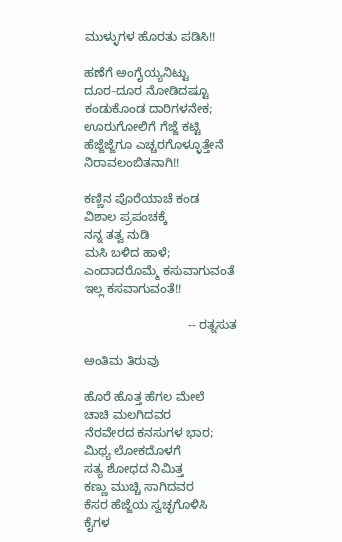ಮುಳ್ಳುಗಳ ಹೊರತು ಪಡಿಸಿ!!

ಹಣೆಗೆ ಅಂಗೈಯ್ಯನಿಟ್ಟು
ದೂರ-ದೂರ ನೋಡಿದಷ್ಟೂ
ಕಂಡುಕೊಂಡ ದಾರಿಗಳನೇಕ;
ಊರುಗೋಲಿಗೆ ಗೆಜ್ಜೆ ಕಟ್ಟಿ
ಹೆಜ್ಜೆಜ್ಜೆಗೂ ಎಚ್ಚರಗೊಳ್ಳೂತ್ತೇನೆ
ನಿರಾವಲಂಬಿತನಾಗಿ!!

ಕಣ್ಣಿನ ಪೊರೆಯಾಚೆ ಕಂಡ
ವಿಶಾಲ ಪ್ರಪಂಚಕ್ಕೆ
ನನ್ನ ತತ್ವ ನುಡಿ
ಮಸಿ ಬಳಿದ ಹಾಳೆ;
ಎಂದಾದರೊಮ್ಮೆ ಕಸುವಾಗುವಂತೆ
ಇಲ್ಲ ಕಸವಾಗುವಂತೆ!!

                              -- ರತ್ನಸುತ

ಅಂತಿಮ ತಿರುವು

ಹೊರೆ ಹೊತ್ತ ಹೆಗಲ ಮೇಲೆ
ಚಾಚಿ ಮಲಗಿದವರ
ನೆರವೇರದ ಕನಸುಗಳ ಭಾರ;
ಮಿಥ್ಯ ಲೋಕದೊಳಗೆ
ಸತ್ಯ ಶೋಧದ ನಿಮಿತ್ತ
ಕಣ್ಣು ಮುಚ್ಚಿ ಸಾಗಿದವರ
ಕೆಸರ ಹೆಜ್ಜೆಯ ಸ್ವಚ್ಛಗೊಳಿಸಿ
ಕೈಗಳ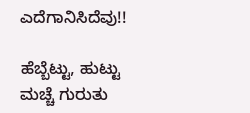ಎದೆಗಾನಿಸಿದೆವು!!

ಹೆಬ್ಬೆಟ್ಟು, ಹುಟ್ಟು ಮಚ್ಚೆ ಗುರುತು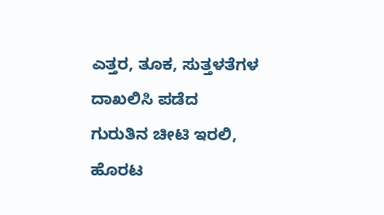ಎತ್ತರ, ತೂಕ, ಸುತ್ತಳತೆಗಳ
ದಾಖಲಿಸಿ ಪಡೆದ
ಗುರುತಿನ ಚೀಟಿ ಇರಲಿ,
ಹೊರಟ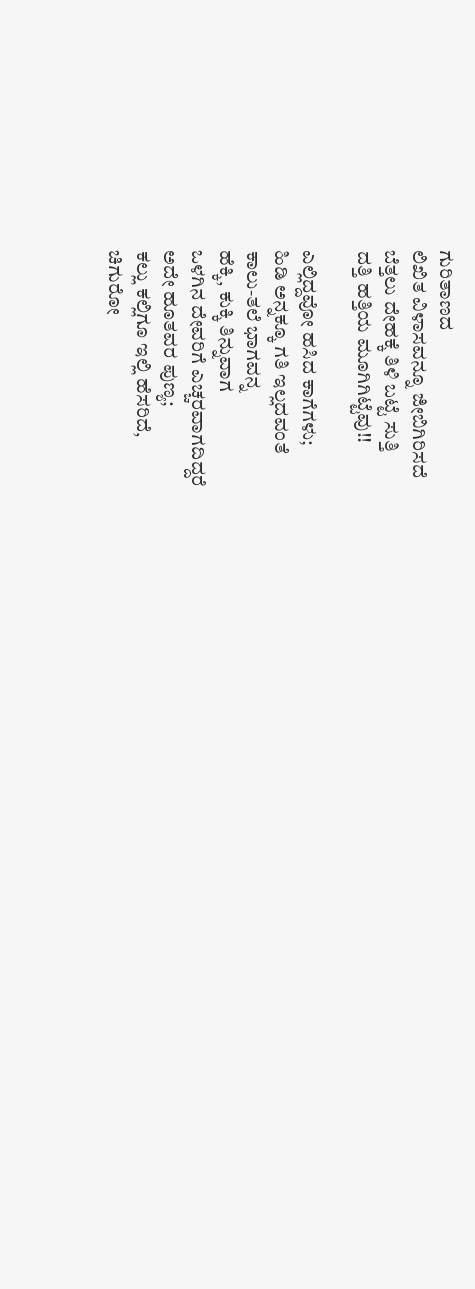ಗುರಿತಾಣದ
ಲಿಖಿತ ವಿಳಾಸವನ್ನೂ ಜೀಬಿಗಿರಿಸದೆ
ಬೆತ್ತಲು ದೇಹಕ್ಕೆ ತಿಳಿ ಬಟ್ಟೆ ಸುತ್ತಿ
ದತ್ತಿ ಹತ್ತಿಯ ಮೂಗಿಗಿಟ್ಟೆವು!!

ಎಲ್ಲಿದ್ದವೋ ಹಸಿದ ಕಾಗೆಗಳು;
ಹಿಡಿ ಅನ್ನಕ್ಕೂ ಗತಿ ಇಲ್ಲದವಂತೆ
ಕಾಲು-ತಲೆ ಭಾಗವನ್ನ
ಹೆಕ್ಕಿ, ಕುಕ್ಕಿ ತಿನ್ನುವಾಗ
ಒಳಗಿನ ದೇವರಿಗೆ ಎಚ್ಚರವಾಗದಿದ್ದರೆ
ಅದೇ ಹೂತವರ ಪುಣ್ಯ;
ಕಲ್ಲು ಕಲ್ಲಿಗೂ ಇಲ್ಲಿ ಹೆಸರಿದೆ,
ಚಿಗುರೋ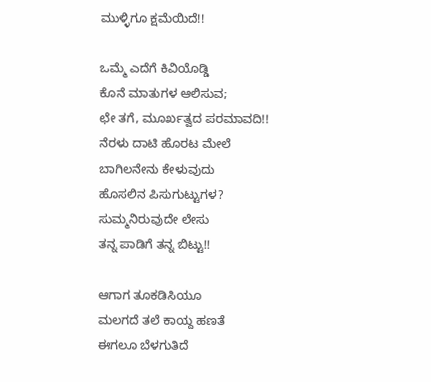ಮುಳ್ಳಿಗೂ ಕ್ಷಮೆಯಿದೆ!!

ಒಮ್ಮೆ ಎದೆಗೆ ಕಿವಿಯೊಡ್ಡಿ
ಕೊನೆ ಮಾತುಗಳ ಆಲಿಸುವ;
ಛೇ ತಗೆ, ಮೂರ್ಖತ್ವದ ಪರಮಾವದಿ!!
ನೆರಳು ದಾಟಿ ಹೊರಟ ಮೇಲೆ
ಬಾಗಿಲನೇನು ಕೇಳುವುದು
ಹೊಸಲಿನ ಪಿಸುಗುಟ್ಟುಗಳ?
ಸುಮ್ಮನಿರುವುದೇ ಲೇಸು
ತನ್ನ ಪಾಡಿಗೆ ತನ್ನ ಬಿಟ್ಟು!!

ಆಗಾಗ ತೂಕಡಿಸಿಯೂ
ಮಲಗದೆ ತಲೆ ಕಾಯ್ದ ಹಣತೆ
ಈಗಲೂ ಬೆಳಗುತಿದೆ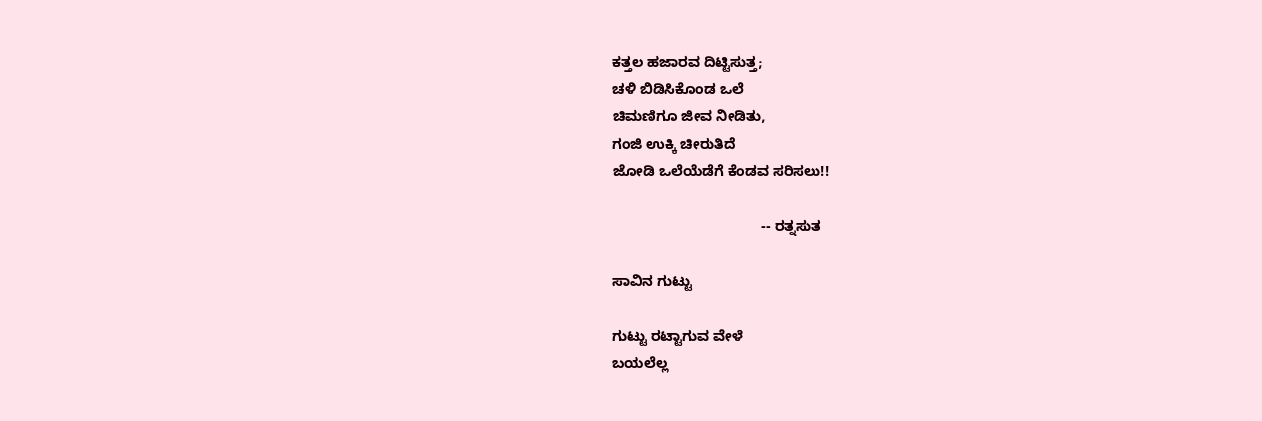ಕತ್ತಲ ಹಜಾರವ ದಿಟ್ಟಿಸುತ್ತ;
ಚಳಿ ಬಿಡಿಸಿಕೊಂಡ ಒಲೆ
ಚಿಮಣಿಗೂ ಜೀವ ನೀಡಿತು,
ಗಂಜಿ ಉಕ್ಕಿ ಚೀರುತಿದೆ
ಜೋಡಿ ಒಲೆಯೆಡೆಗೆ ಕೆಂಡವ ಸರಿಸಲು!!

                                     -- ರತ್ನಸುತ

ಸಾವಿನ ಗುಟ್ಟು

ಗುಟ್ಟು ರಟ್ಟಾಗುವ ವೇಳೆ
ಬಯಲೆಲ್ಲ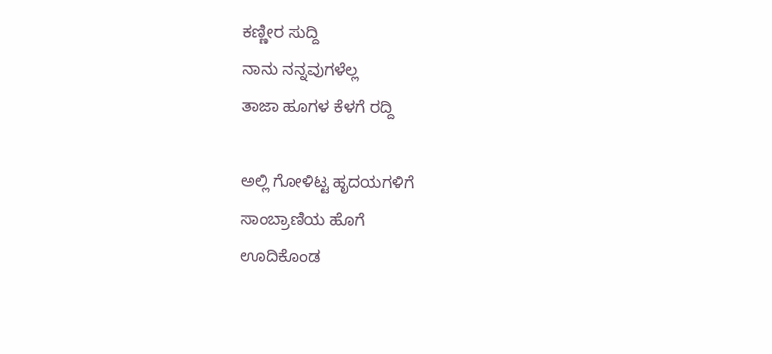ಕಣ್ಣೀರ ಸುದ್ದಿ
ನಾನು ನನ್ನವುಗಳೆಲ್ಲ
ತಾಜಾ ಹೂಗಳ ಕೆಳಗೆ ರದ್ದಿ

ಅಲ್ಲಿ ಗೋಳಿಟ್ಟ ಹೃದಯಗಳಿಗೆ
ಸಾಂಬ್ರಾಣಿಯ ಹೊಗೆ
ಊದಿಕೊಂಡ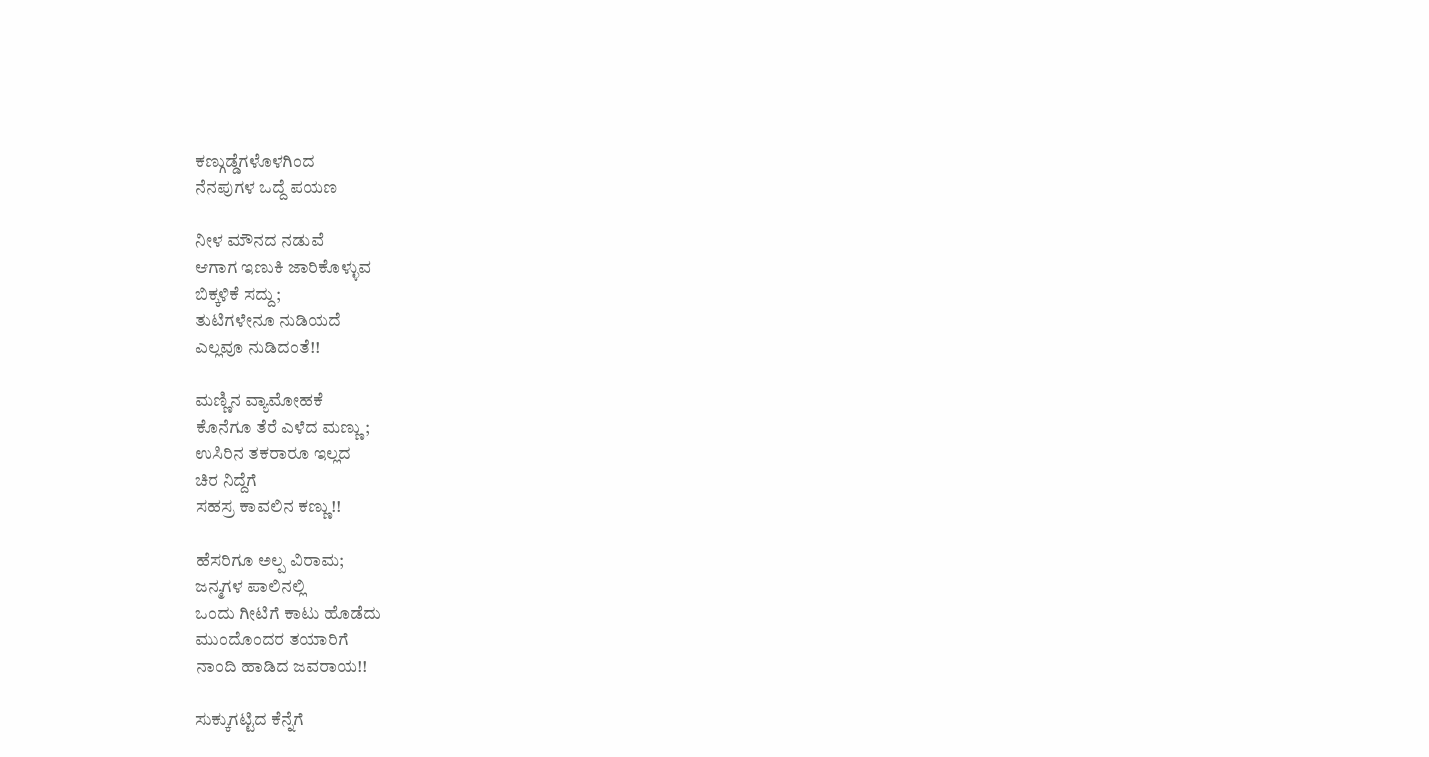ಕಣ್ಗುಡ್ಡೆಗಳೊಳಗಿಂದ
ನೆನಪುಗಳ ಒದ್ದೆ ಪಯಣ

ನೀಳ ಮೌನದ ನಡುವೆ
ಆಗಾಗ ಇಣುಕಿ ಜಾರಿಕೊಳ್ಳುವ
ಬಿಕ್ಕಳಿಕೆ ಸದ್ದು;
ತುಟಿಗಳೇನೂ ನುಡಿಯದೆ
ಎಲ್ಲವೂ ನುಡಿದಂತೆ!!

ಮಣ್ಣಿನ ವ್ಯಾಮೋಹಕೆ
ಕೊನೆಗೂ ತೆರೆ ಎಳೆದ ಮಣ್ಣು;
ಉಸಿರಿನ ತಕರಾರೂ ಇಲ್ಲದ
ಚಿರ ನಿದ್ದೆಗೆ
ಸಹಸ್ರ ಕಾವಲಿನ ಕಣ್ಣು!!

ಹೆಸರಿಗೂ ಅಲ್ಪ ವಿರಾಮ;
ಜನ್ಮಗಳ ಪಾಲಿನಲ್ಲಿ
ಒಂದು ಗೀಟಿಗೆ ಕಾಟು ಹೊಡೆದು
ಮುಂದೊಂದರ ತಯಾರಿಗೆ
ನಾಂದಿ ಹಾಡಿದ ಜವರಾಯ!!

ಸುಕ್ಕುಗಟ್ಟಿದ ಕೆನ್ನೆಗೆ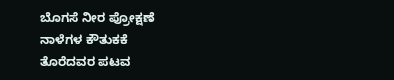ಬೊಗಸೆ ನೀರ ಪ್ರೋಕ್ಷಣೆ
ನಾಳೆಗಳ ಕೌತುಕಕೆ
ತೊರೆದವರ ಪಟವ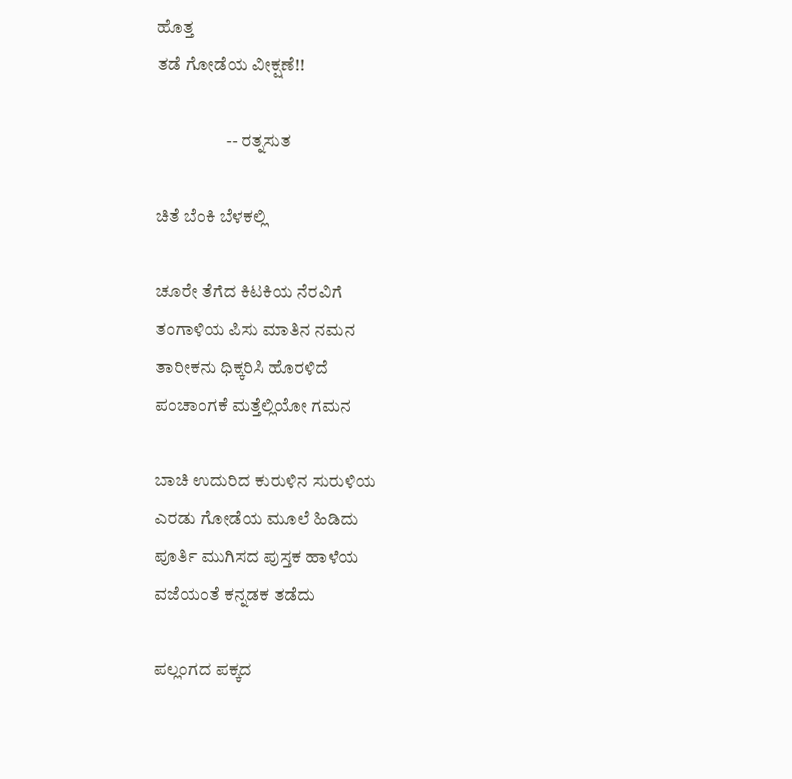ಹೊತ್ತ
ತಡೆ ಗೋಡೆಯ ವೀಕ್ಷಣೆ!!

                    -- ರತ್ನಸುತ

ಚಿತೆ ಬೆಂಕಿ ಬೆಳಕಲ್ಲಿ

ಚೂರೇ ತೆಗೆದ ಕಿಟಕಿಯ ನೆರವಿಗೆ
ತಂಗಾಳಿಯ ಪಿಸು ಮಾತಿನ ನಮನ
ತಾರೀಕನು ಧಿಕ್ಕರಿಸಿ ಹೊರಳಿದೆ
ಪಂಚಾಂಗಕೆ ಮತ್ತೆಲ್ಲಿಯೋ ಗಮನ

ಬಾಚಿ ಉದುರಿದ ಕುರುಳಿನ ಸುರುಳಿಯ
ಎರಡು ಗೋಡೆಯ ಮೂಲೆ ಹಿಡಿದು
ಪೂರ್ತಿ ಮುಗಿಸದ ಪುಸ್ತಕ ಹಾಳೆಯ
ವಜೆಯಂತೆ ಕನ್ನಡಕ ತಡೆದು

ಪಲ್ಲಂಗದ ಪಕ್ಕದ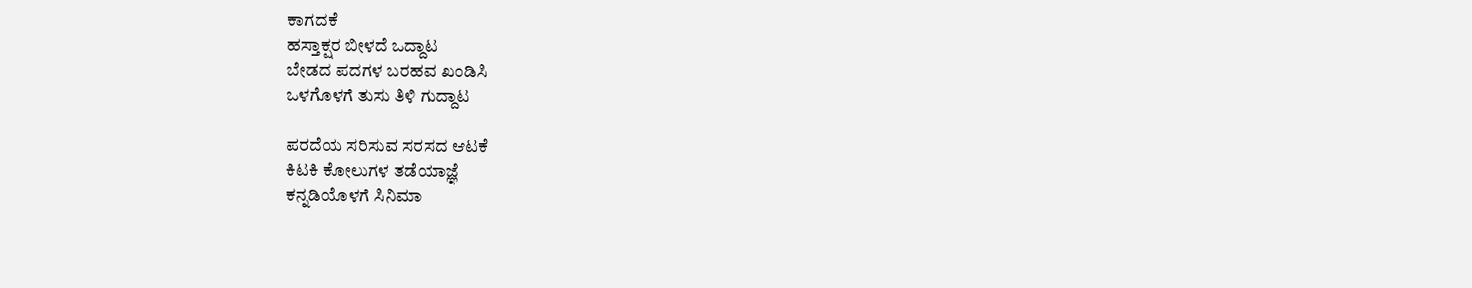ಕಾಗದಕೆ
ಹಸ್ತಾಕ್ಷರ ಬೀಳದೆ ಒದ್ದಾಟ
ಬೇಡದ ಪದಗಳ ಬರಹವ ಖಂಡಿಸಿ
ಒಳಗೊಳಗೆ ತುಸು ತಿಳಿ ಗುದ್ದಾಟ

ಪರದೆಯ ಸರಿಸುವ ಸರಸದ ಆಟಕೆ
ಕಿಟಕಿ ಕೋಲುಗಳ ತಡೆಯಾಜ್ಞೆ
ಕನ್ನಡಿಯೊಳಗೆ ಸಿನಿಮಾ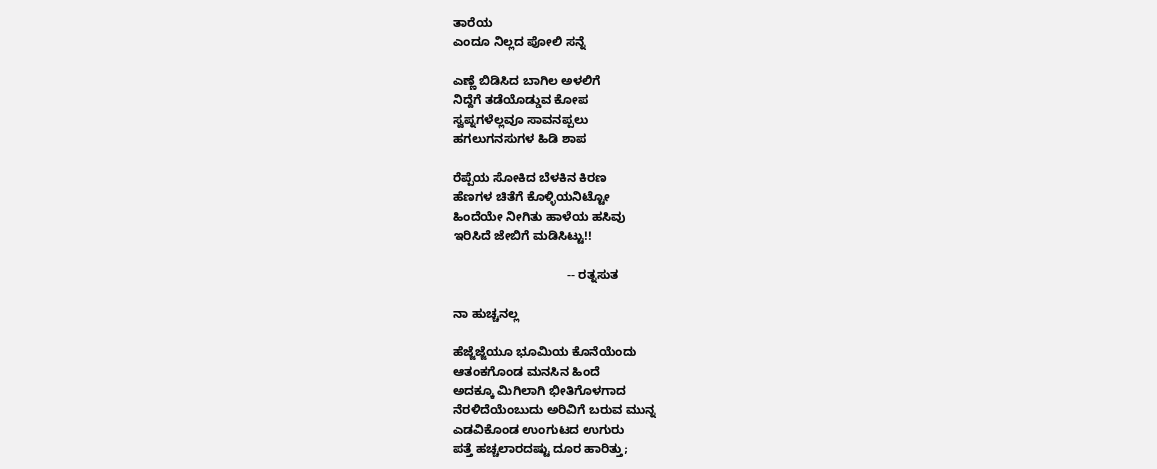ತಾರೆಯ
ಎಂದೂ ನಿಲ್ಲದ ಪೋಲಿ ಸನ್ನೆ

ಎಣ್ಣೆ ಬಿಡಿಸಿದ ಬಾಗಿಲ ಅಳಲಿಗೆ
ನಿದ್ದೆಗೆ ತಡೆಯೊಡ್ಡುವ ಕೋಪ
ಸ್ವಪ್ನಗಳೆಲ್ಲವೂ ಸಾವನಪ್ಪಲು
ಹಗಲುಗನಸುಗಳ ಹಿಡಿ ಶಾಪ

ರೆಪ್ಪೆಯ ಸೋಕಿದ ಬೆಳಕಿನ ಕಿರಣ
ಹೆಣಗಳ ಚಿತೆಗೆ ಕೊಳ್ಳಿಯನಿಟ್ಟೋ
ಹಿಂದೆಯೇ ನೀಗಿತು ಹಾಳೆಯ ಹಸಿವು
ಇರಿಸಿದೆ ಜೇಬಿಗೆ ಮಡಿಸಿಟ್ಟು!!

                                 -- ರತ್ನಸುತ

ನಾ ಹುಚ್ಚನಲ್ಲ

ಹೆಜ್ಜೆಜ್ಜೆಯೂ ಭೂಮಿಯ ಕೊನೆಯೆಂದು
ಆತಂಕಗೊಂಡ ಮನಸಿನ ಹಿಂದೆ
ಅದಕ್ಕೂ ಮಿಗಿಲಾಗಿ ಭೀತಿಗೊಳಗಾದ
ನೆರಳಿದೆಯೆಂಬುದು ಅರಿವಿಗೆ ಬರುವ ಮುನ್ನ
ಎಡವಿಕೊಂಡ ಉಂಗುಟದ ಉಗುರು
ಪತ್ತೆ ಹಚ್ಚಲಾರದಷ್ಟು ದೂರ ಹಾರಿತ್ತು;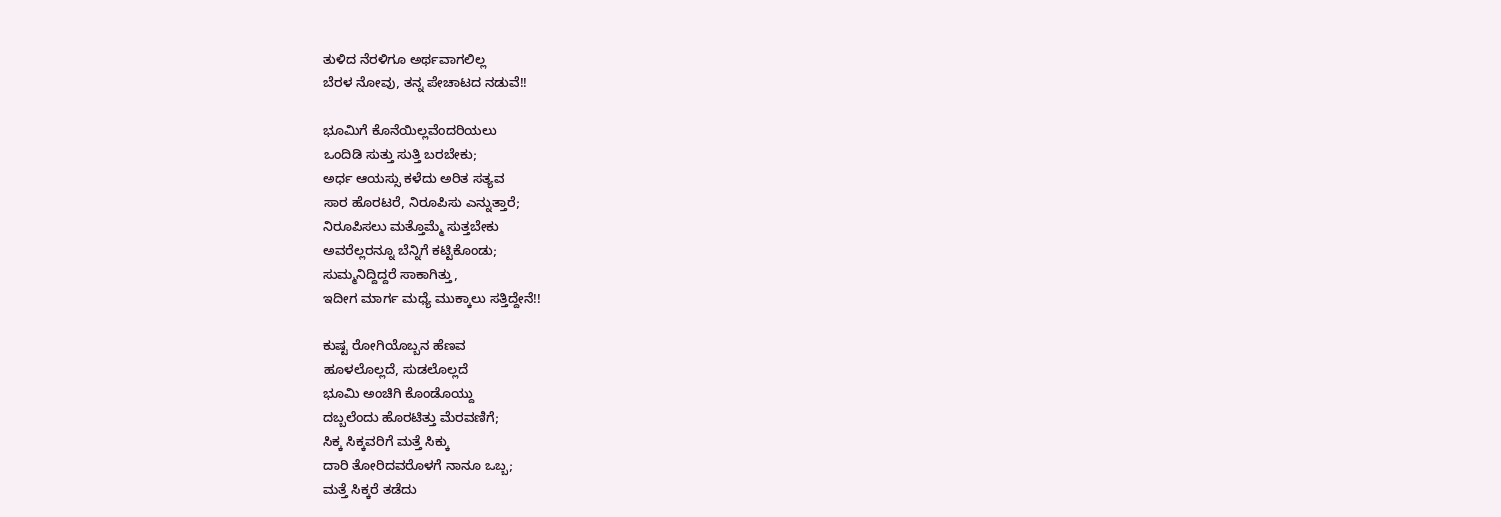ತುಳಿದ ನೆರಳಿಗೂ ಅರ್ಥವಾಗಲಿಲ್ಲ
ಬೆರಳ ನೋವು, ತನ್ನ ಪೇಚಾಟದ ನಡುವೆ!!

ಭೂಮಿಗೆ ಕೊನೆಯಿಲ್ಲವೆಂದರಿಯಲು
ಒಂದಿಡಿ ಸುತ್ತು ಸುತ್ತಿ ಬರಬೇಕು;
ಅರ್ಧ ಆಯಸ್ಸು ಕಳೆದು ಅರಿತ ಸತ್ಯವ
ಸಾರ ಹೊರಟರೆ, ನಿರೂಪಿಸು ಎನ್ನುತ್ತಾರೆ;
ನಿರೂಪಿಸಲು ಮತ್ತೊಮ್ಮೆ ಸುತ್ತಬೇಕು
ಅವರೆಲ್ಲರನ್ನೂ ಬೆನ್ನಿಗೆ ಕಟ್ಟಿಕೊಂಡು;
ಸುಮ್ಮನಿದ್ದಿದ್ದರೆ ಸಾಕಾಗಿತ್ತು,
ಇದೀಗ ಮಾರ್ಗ ಮಧ್ಯೆ ಮುಕ್ಕಾಲು ಸತ್ತಿದ್ದೇನೆ!!

ಕುಷ್ಟ ರೋಗಿಯೊಬ್ಬನ ಹೆಣವ
ಹೂಳಲೊಲ್ಲದೆ, ಸುಡಲೊಲ್ಲದೆ
ಭೂಮಿ ಅಂಚಿಗಿ ಕೊಂಡೊಯ್ದು
ದಬ್ಬಲೆಂದು ಹೊರಟಿತ್ತು ಮೆರವಣಿಗೆ;
ಸಿಕ್ಕ ಸಿಕ್ಕವರಿಗೆ ಮತ್ತೆ ಸಿಕ್ಕು
ದಾರಿ ತೋರಿದವರೊಳಗೆ ನಾನೂ ಒಬ್ಬ;
ಮತ್ತೆ ಸಿಕ್ಕರೆ ತಡೆದು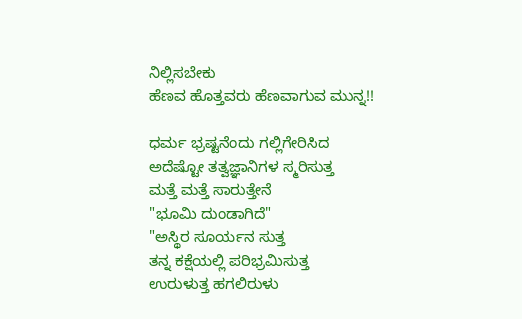ನಿಲ್ಲಿಸಬೇಕು
ಹೆಣವ ಹೊತ್ತವರು ಹೆಣವಾಗುವ ಮುನ್ನ!!

ಧರ್ಮ ಭ್ರಷ್ಟನೆಂದು ಗಲ್ಲಿಗೇರಿಸಿದ
ಅದೆಷ್ಟೋ ತತ್ವಜ್ಞಾನಿಗಳ ಸ್ಮರಿಸುತ್ತ
ಮತ್ತೆ ಮತ್ತೆ ಸಾರುತ್ತೇನೆ
"ಭೂಮಿ ದುಂಡಾಗಿದೆ"
"ಅಸ್ಥಿರ ಸೂರ್ಯನ ಸುತ್ತ
ತನ್ನ ಕಕ್ಷೆಯಲ್ಲಿ ಪರಿಭ್ರಮಿಸುತ್ತ
ಉರುಳುತ್ತ ಹಗಲಿರುಳು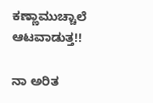ಕಣ್ಣಾಮುಚ್ಚಾಲೆ ಆಟವಾಡುತ್ತ!!

ನಾ ಅರಿತ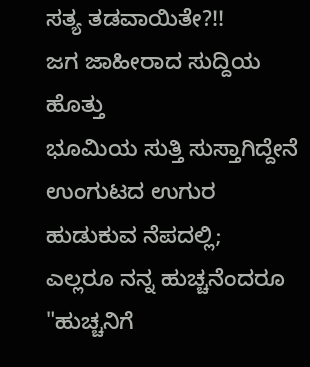ಸತ್ಯ ತಡವಾಯಿತೇ?!!
ಜಗ ಜಾಹೀರಾದ ಸುದ್ದಿಯ ಹೊತ್ತು
ಭೂಮಿಯ ಸುತ್ತಿ ಸುಸ್ತಾಗಿದ್ದೇನೆ
ಉಂಗುಟದ ಉಗುರ ಹುಡುಕುವ ನೆಪದಲ್ಲಿ;
ಎಲ್ಲರೂ ನನ್ನ ಹುಚ್ಚನೆಂದರೂ
"ಹುಚ್ಚನಿಗೆ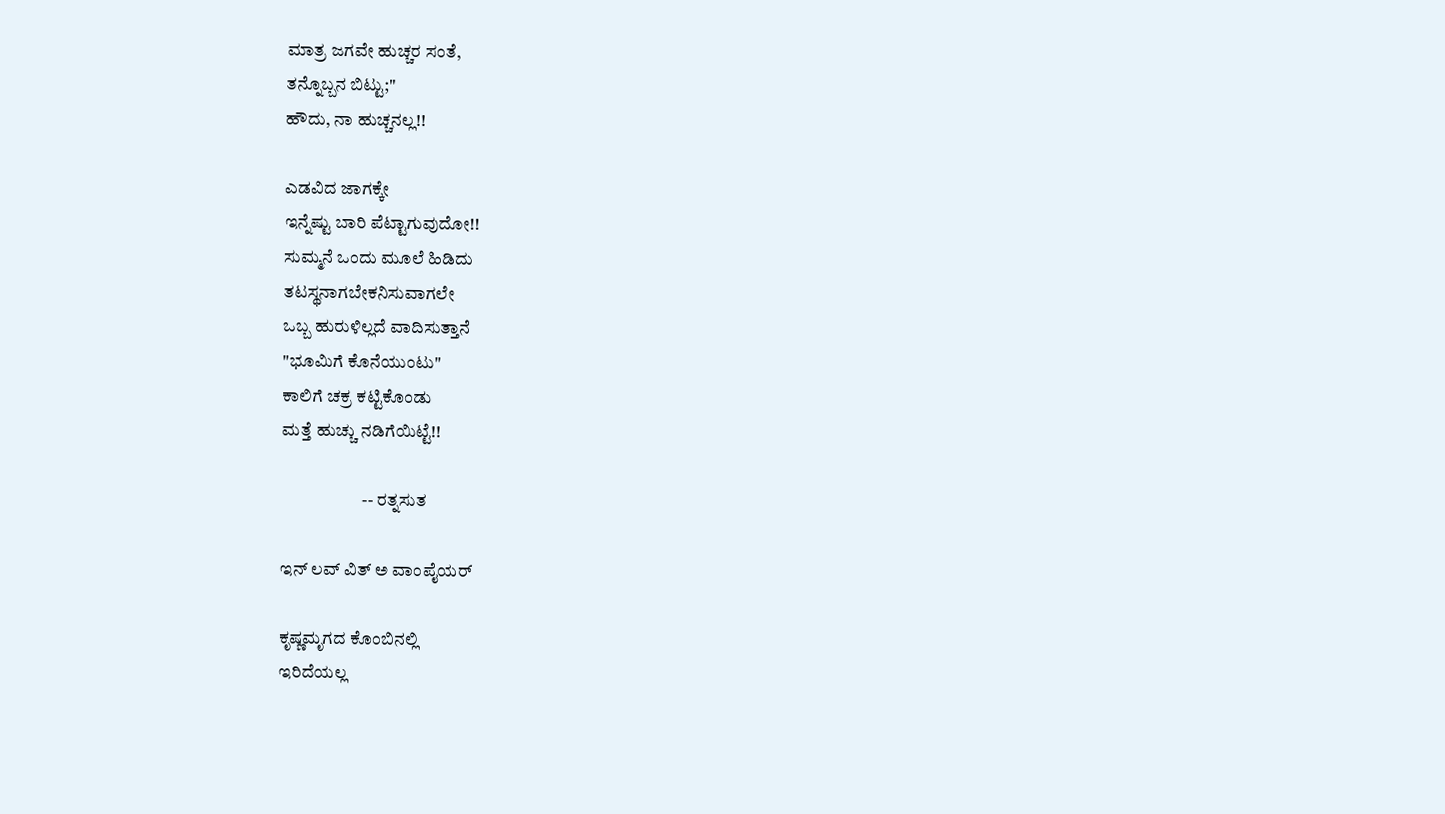ಮಾತ್ರ ಜಗವೇ ಹುಚ್ಚರ ಸಂತೆ,
ತನ್ನೊಬ್ಬನ ಬಿಟ್ಟು;"
ಹೌದು, ನಾ ಹುಚ್ಚನಲ್ಲ!!

ಎಡವಿದ ಜಾಗಕ್ಕೇ
ಇನ್ನೆಷ್ಟು ಬಾರಿ ಪೆಟ್ಟಾಗುವುದೋ!!
ಸುಮ್ಮನೆ ಒಂದು ಮೂಲೆ ಹಿಡಿದು
ತಟಸ್ಥನಾಗಬೇಕನಿಸುವಾಗಲೇ
ಒಬ್ಬ ಹುರುಳಿಲ್ಲದೆ ವಾದಿಸುತ್ತಾನೆ
"ಭೂಮಿಗೆ ಕೊನೆಯುಂಟು"
ಕಾಲಿಗೆ ಚಕ್ರ ಕಟ್ಟಿಕೊಂಡು
ಮತ್ತೆ ಹುಚ್ಚು ನಡಿಗೆಯಿಟ್ಟೆ!!

                       -- ರತ್ನಸುತ

ಇನ್ ಲವ್ ವಿತ್ ಅ ವಾಂಪೈಯರ್

ಕೃಷ್ಣಮೃಗದ ಕೊಂಬಿನಲ್ಲಿ
ಇರಿದೆಯಲ್ಲ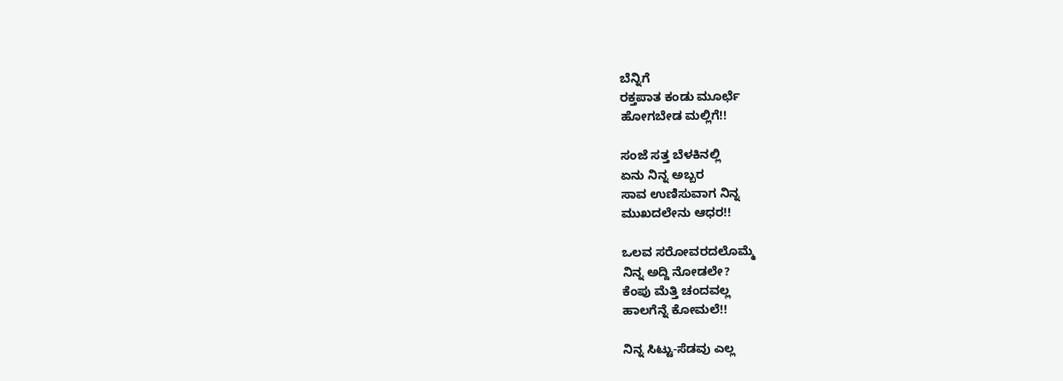ಬೆನ್ನಿಗೆ
ರಕ್ತಪಾತ ಕಂಡು ಮೂರ್ಛೆ
ಹೋಗಬೇಡ ಮಲ್ಲಿಗೆ!!

ಸಂಜೆ ಸತ್ತ ಬೆಳಕಿನಲ್ಲಿ
ಏನು ನಿನ್ನ ಅಬ್ಬರ
ಸಾವ ಉಣಿಸುವಾಗ ನಿನ್ನ
ಮುಖದಲೇನು ಆಧರ!!

ಒಲವ ಸರೋವರದಲೊಮ್ಮೆ
ನಿನ್ನ ಅದ್ದಿ ನೋಡಲೇ?
ಕೆಂಪು ಮೆತ್ತಿ ಚಂದವಲ್ಲ
ಹಾಲಗೆನ್ನೆ ಕೋಮಲೆ!!

ನಿನ್ನ ಸಿಟ್ಟು-ಸೆಡವು ಎಲ್ಲ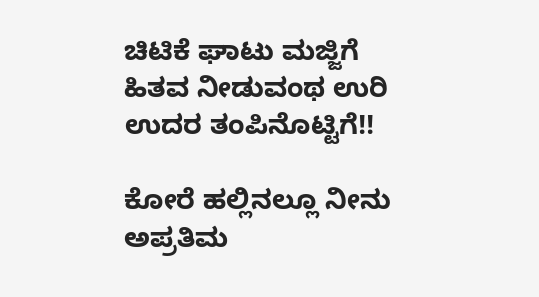ಚಿಟಿಕೆ ಘಾಟು ಮಜ್ಜಿಗೆ
ಹಿತವ ನೀಡುವಂಥ ಉರಿ
ಉದರ ತಂಪಿನೊಟ್ಟಿಗೆ!!

ಕೋರೆ ಹಲ್ಲಿನಲ್ಲೂ ನೀನು
ಅಪ್ರತಿಮ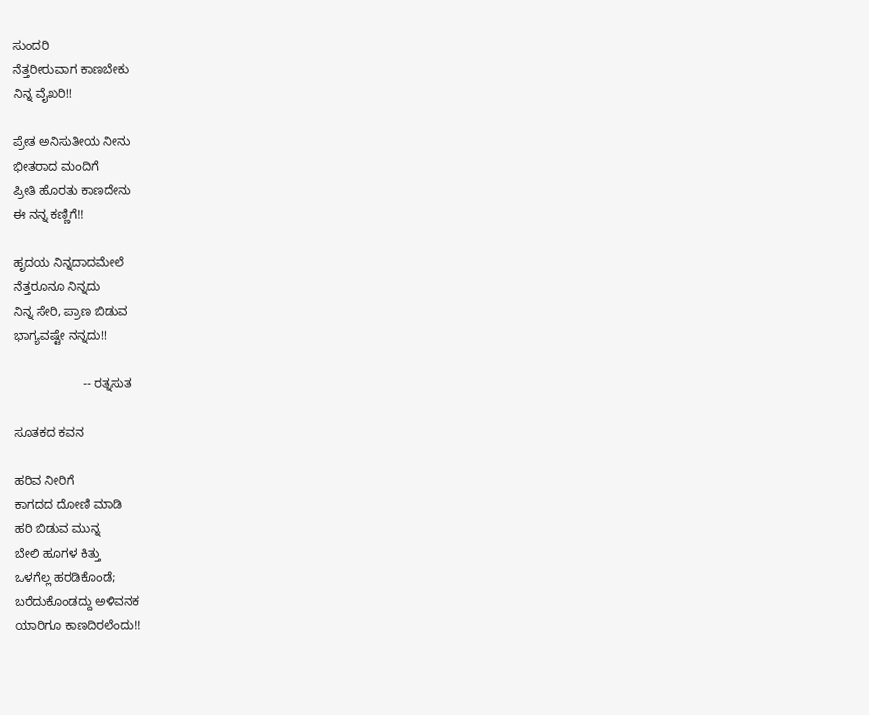ಸುಂದರಿ
ನೆತ್ತರೀರುವಾಗ ಕಾಣಬೇಕು
ನಿನ್ನ ವೈಖರಿ!!

ಪ್ರೇತ ಅನಿಸುತೀಯ ನೀನು
ಭೀತರಾದ ಮಂದಿಗೆ
ಪ್ರೀತಿ ಹೊರತು ಕಾಣದೇನು
ಈ ನನ್ನ ಕಣ್ಣಿಗೆ!!

ಹೃದಯ ನಿನ್ನದಾದಮೇಲೆ
ನೆತ್ತರೂನೂ ನಿನ್ನದು
ನಿನ್ನ ಸೇರಿ, ಪ್ರಾಣ ಬಿಡುವ
ಭಾಗ್ಯವಷ್ಟೇ ನನ್ನದು!!

                    -- ರತ್ನಸುತ

ಸೂತಕದ ಕವನ

ಹರಿವ ನೀರಿಗೆ
ಕಾಗದದ ದೋಣಿ ಮಾಡಿ
ಹರಿ ಬಿಡುವ ಮುನ್ನ
ಬೇಲಿ ಹೂಗಳ ಕಿತ್ತು
ಒಳಗೆಲ್ಲ ಹರಡಿಕೊಂಡೆ;
ಬರೆದುಕೊಂಡದ್ದು ಅಳಿವನಕ
ಯಾರಿಗೂ ಕಾಣದಿರಲೆಂದು!!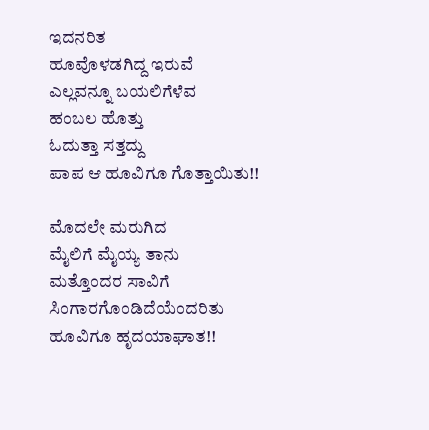ಇದನರಿತ
ಹೂವೊಳಡಗಿದ್ದ ಇರುವೆ
ಎಲ್ಲವನ್ನೂ ಬಯಲಿಗೆಳೆವ
ಹಂಬಲ ಹೊತ್ತು
ಓದುತ್ತಾ ಸತ್ತದ್ದು
ಪಾಪ ಆ ಹೂವಿಗೂ ಗೊತ್ತಾಯಿತು!!

ಮೊದಲೇ ಮರುಗಿದ
ಮೈಲಿಗೆ ಮೈಯ್ಯ ತಾನು
ಮತ್ತೊಂದರ ಸಾವಿಗೆ
ಸಿಂಗಾರಗೊಂಡಿದೆಯೆಂದರಿತು
ಹೂವಿಗೂ ಹೃದಯಾಘಾತ!!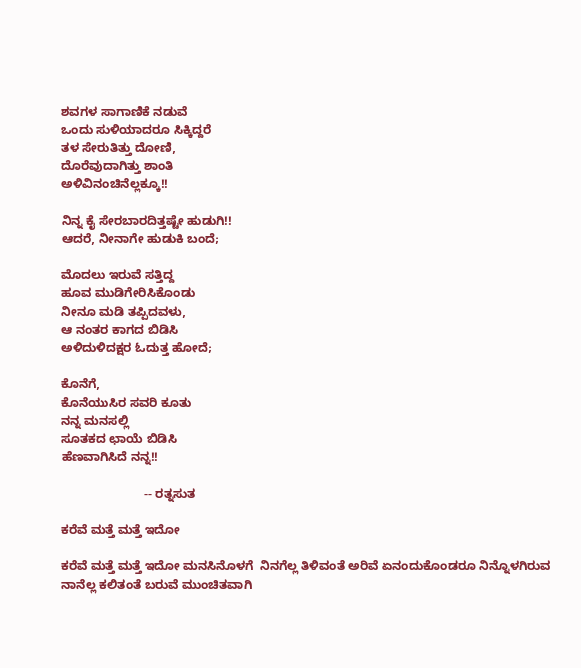ಶವಗಳ ಸಾಗಾಣಿಕೆ ನಡುವೆ
ಒಂದು ಸುಳಿಯಾದರೂ ಸಿಕ್ಕಿದ್ದರೆ
ತಳ ಸೇರುತಿತ್ತು ದೋಣಿ,
ದೊರೆವುದಾಗಿತ್ತು ಶಾಂತಿ
ಅಳಿವಿನಂಚಿನೆಲ್ಲಕ್ಕೂ!!

ನಿನ್ನ ಕೈ ಸೇರಬಾರದಿತ್ತಷ್ಟೇ ಹುಡುಗಿ!!
ಆದರೆ, ನೀನಾಗೇ ಹುಡುಕಿ ಬಂದೆ;

ಮೊದಲು ಇರುವೆ ಸತ್ತಿದ್ದ
ಹೂವ ಮುಡಿಗೇರಿಸಿಕೊಂಡು
ನೀನೂ ಮಡಿ ತಪ್ಪಿದವಳು,
ಆ ನಂತರ ಕಾಗದ ಬಿಡಿಸಿ
ಅಳಿದುಳಿದಕ್ಷರ ಓದುತ್ತ ಹೋದೆ;

ಕೊನೆಗೆ,
ಕೊನೆಯುಸಿರ ಸವರಿ ಕೂತು
ನನ್ನ ಮನಸಲ್ಲಿ
ಸೂತಕದ ಛಾಯೆ ಬಿಡಿಸಿ
ಹೆಣವಾಗಿಸಿದೆ ನನ್ನ!!

                        -- ರತ್ನಸುತ

ಕರೆವೆ ಮತ್ತೆ ಮತ್ತೆ ಇದೋ

ಕರೆವೆ ಮತ್ತೆ ಮತ್ತೆ ಇದೋ ಮನಸಿನೊಳಗೆ  ನಿನಗೆಲ್ಲ ತಿಳಿವಂತೆ ಅರಿವೆ ಏನಂದುಕೊಂಡರೂ ನಿನ್ನೊಳಗಿರುವ  ನಾನೆಲ್ಲ ಕಲಿತಂತೆ ಬರುವೆ ಮುಂಚಿತವಾಗಿ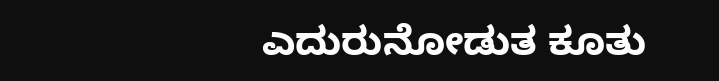ಎದುರುನೋಡುತ ಕೂತು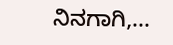ನಿನಗಾಗಿ,...